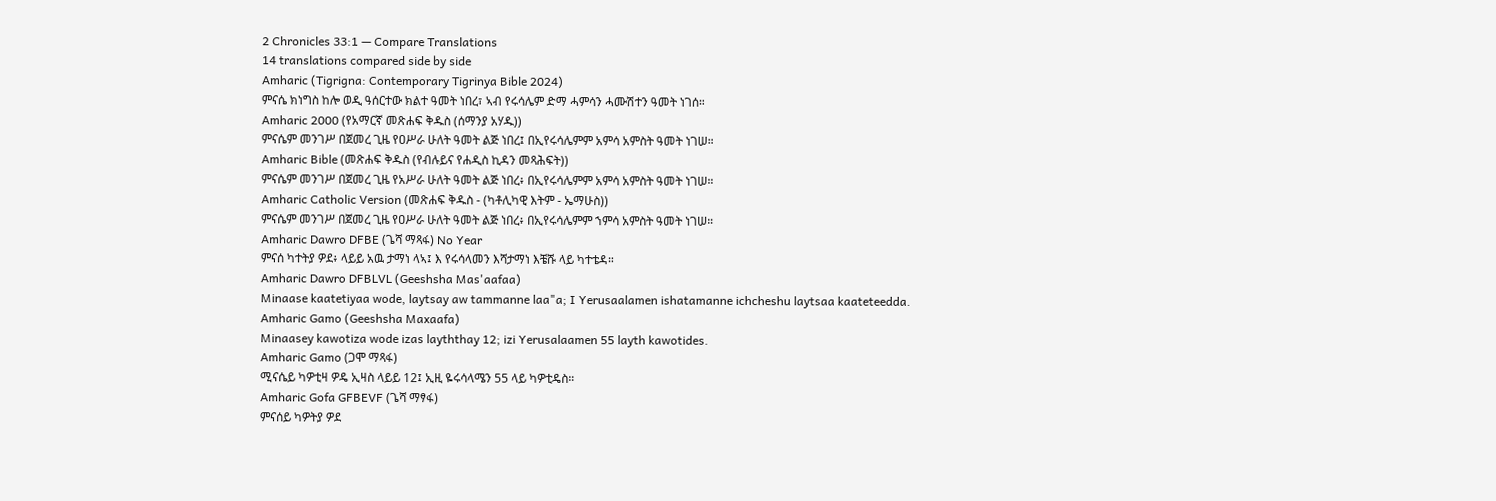2 Chronicles 33:1 — Compare Translations
14 translations compared side by side
Amharic (Tigrigna: Contemporary Tigrinya Bible 2024)
ምናሴ ክነግስ ከሎ ወዲ ዓሰርተው ክልተ ዓመት ነበረ፣ ኣብ የሩሳሌም ድማ ሓምሳን ሓሙሽተን ዓመት ነገሰ።
Amharic 2000 (የአማርኛ መጽሐፍ ቅዱስ (ሰማንያ አሃዱ))
ምናሴም መንገሥ በጀመረ ጊዜ የዐሥራ ሁለት ዓመት ልጅ ነበረ፤ በኢየሩሳሌምም አምሳ አምስት ዓመት ነገሠ።
Amharic Bible (መጽሐፍ ቅዱስ (የብሉይና የሐዲስ ኪዳን መጻሕፍት))
ምናሴም መንገሥ በጀመረ ጊዜ የአሥራ ሁለት ዓመት ልጅ ነበረ፥ በኢየሩሳሌምም አምሳ አምስት ዓመት ነገሠ።
Amharic Catholic Version (መጽሐፍ ቅዱስ - (ካቶሊካዊ እትም - ኤማሁስ))
ምናሴም መንገሥ በጀመረ ጊዜ የዐሥራ ሁለት ዓመት ልጅ ነበረ፥ በኢየሩሳሌምም ኀምሳ አምስት ዓመት ነገሠ።
Amharic Dawro DFBE (ጌሻ ማጻፋ) No Year
ምናሰ ካተትያ ዎደ፥ ላይይ አዉ ታማነ ላኣ፤ እ የሩሳላመን እሻታማነ እቼሹ ላይ ካተቴዳ።
Amharic Dawro DFBLVL (Geeshsha Mas'aafaa)
Minaase kaatetiyaa wode, laytsay aw tammanne laa"a; I Yerusaalamen ishatamanne ichcheshu laytsaa kaateteedda.
Amharic Gamo (Geeshsha Maxaafa)
Minaasey kawotiza wode izas layththay 12; izi Yerusalaamen 55 layth kawotides.
Amharic Gamo (ጋሞ ማጻፋ)
ሚናሴይ ካዎቲዛ ዎዴ ኢዛስ ላይይ 12፤ ኢዚ ዬሩሳላሜን 55 ላይ ካዎቲዴስ።
Amharic Gofa GFBEVF (ጌሻ ማፃፋ)
ምናሰይ ካዎትያ ዎደ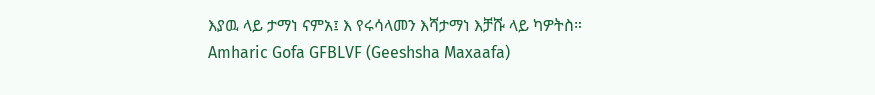እያዉ ላይ ታማነ ናምአ፤ እ የሩሳላመን እሻታማነ እቻሹ ላይ ካዎትስ።
Amharic Gofa GFBLVF (Geeshsha Maxaafa)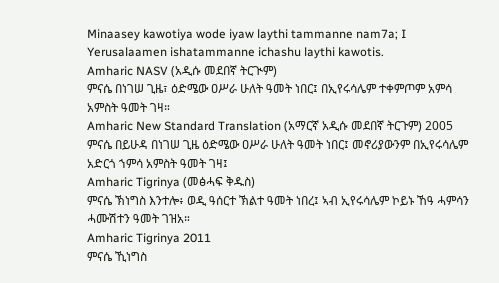Minaasey kawotiya wode iyaw laythi tammanne nam7a; I Yerusalaamen ishatammanne ichashu laythi kawotis.
Amharic NASV (አዲሱ መደበኛ ትርጒም)
ምናሴ በነገሠ ጊዜ፣ ዕድሜው ዐሥራ ሁለት ዓመት ነበር፤ በኢየሩሳሌም ተቀምጦም አምሳ አምስት ዓመት ገዛ።
Amharic New Standard Translation (አማርኛ አዲሱ መደበኛ ትርጉም) 2005
ምናሴ በይሁዳ በነገሠ ጊዜ ዕድሜው ዐሥራ ሁለት ዓመት ነበር፤ መኖሪያውንም በኢየሩሳሌም አድርጎ ኀምሳ አምስት ዓመት ገዛ፤
Amharic Tigrinya (መፅሓፍ ቅዱስ)
ምናሴ ኽነግስ እንተሎ፥ ወዲ ዓሰርተ ኽልተ ዓመት ነበረ፤ ኣብ ኢየሩሳሌም ኮይኑ ኸዓ ሓምሳን ሓሙሽተን ዓመት ገዝአ።
Amharic Tigrinya 2011
ምናሴ ኺነግስ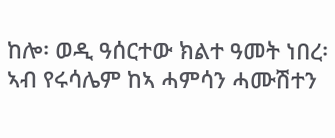ከሎ፡ ወዲ ዓሰርተው ክልተ ዓመት ነበረ፡ ኣብ የሩሳሌም ከኣ ሓምሳን ሓሙሽተን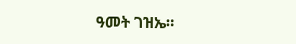ዓመት ገዝኤ።